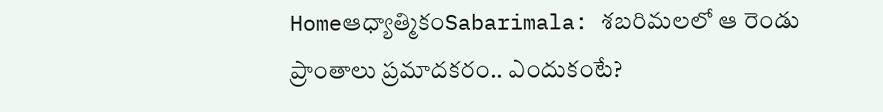Homeఆధ్యాత్మికంSabarimala: శబరిమలలో ఆ రెండు ప్రాంతాలు ప్రమాదకరం.. ఎందుకంటే?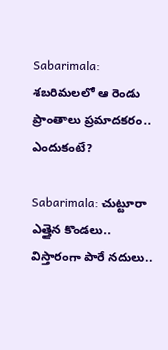Sabarimala: శబరిమలలో ఆ రెండు ప్రాంతాలు ప్రమాదకరం.. ఎందుకంటే?

Sabarimala: చుట్టూరా ఎత్తైన కొండలు.. విస్తారంగా పారే నదులు..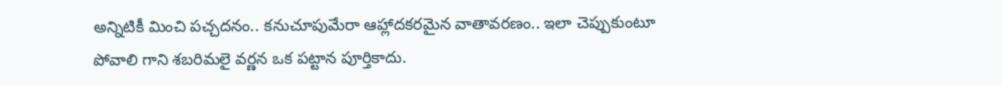అన్నిటికీ మించి పచ్చదనం.. కనుచూపుమేరా ఆహ్లాదకరమైన వాతావరణం.. ఇలా చెప్పుకుంటూ పోవాలి గాని శబరిమలై వర్ణన ఒక పట్టాన పూర్తికాదు.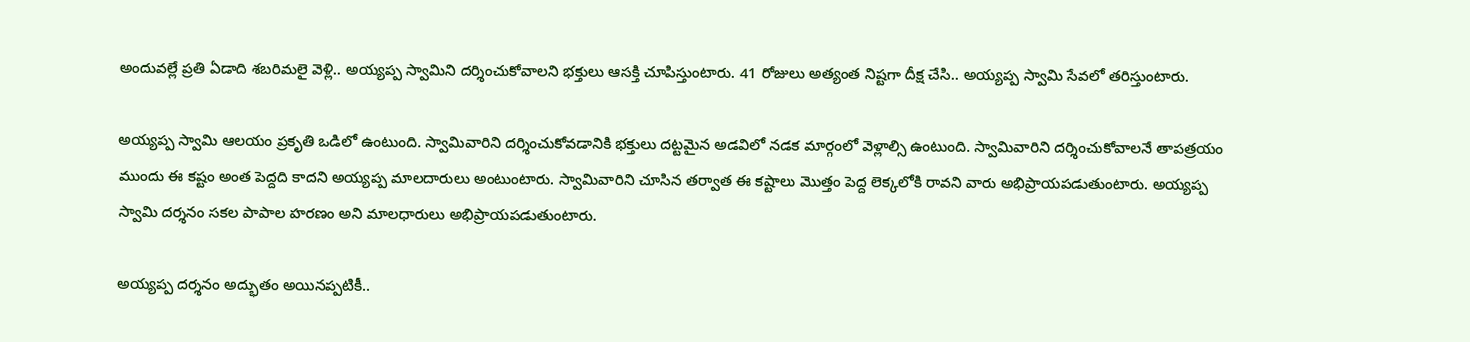అందువల్లే ప్రతి ఏడాది శబరిమలై వెళ్లి.. అయ్యప్ప స్వామిని దర్శించుకోవాలని భక్తులు ఆసక్తి చూపిస్తుంటారు. 41 రోజులు అత్యంత నిష్టగా దీక్ష చేసి.. అయ్యప్ప స్వామి సేవలో తరిస్తుంటారు.

అయ్యప్ప స్వామి ఆలయం ప్రకృతి ఒడిలో ఉంటుంది. స్వామివారిని దర్శించుకోవడానికి భక్తులు దట్టమైన అడవిలో నడక మార్గంలో వెళ్లాల్సి ఉంటుంది. స్వామివారిని దర్శించుకోవాలనే తాపత్రయం ముందు ఈ కష్టం అంత పెద్దది కాదని అయ్యప్ప మాలదారులు అంటుంటారు. స్వామివారిని చూసిన తర్వాత ఈ కష్టాలు మొత్తం పెద్ద లెక్కలోకి రావని వారు అభిప్రాయపడుతుంటారు. అయ్యప్ప స్వామి దర్శనం సకల పాపాల హరణం అని మాలధారులు అభిప్రాయపడుతుంటారు.

అయ్యప్ప దర్శనం అద్భుతం అయినప్పటికీ..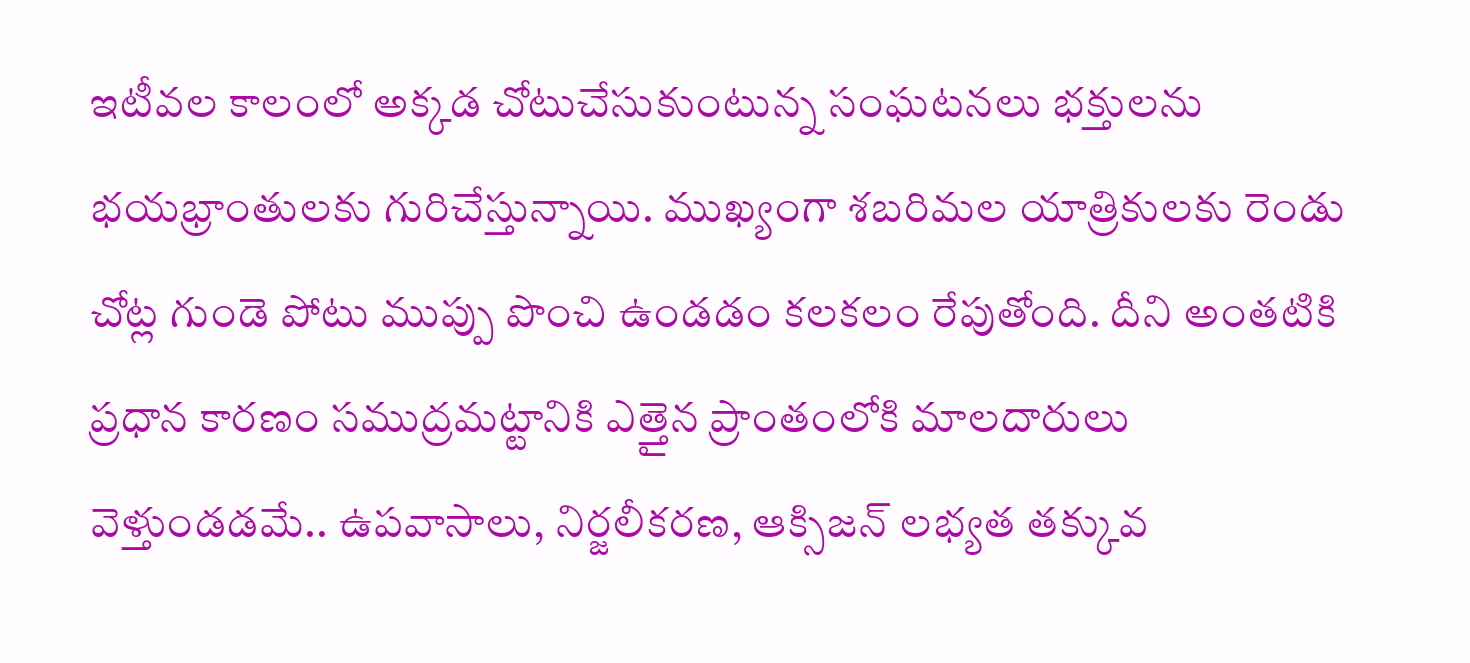ఇటీవల కాలంలో అక్కడ చోటుచేసుకుంటున్న సంఘటనలు భక్తులను భయభ్రాంతులకు గురిచేస్తున్నాయి. ముఖ్యంగా శబరిమల యాత్రికులకు రెండు చోట్ల గుండె పోటు ముప్పు పొంచి ఉండడం కలకలం రేపుతోంది. దీని అంతటికి ప్రధాన కారణం సముద్రమట్టానికి ఎత్తైన ప్రాంతంలోకి మాలదారులు వెళ్తుండడమే.. ఉపవాసాలు, నిర్జలీకరణ, ఆక్సిజన్ లభ్యత తక్కువ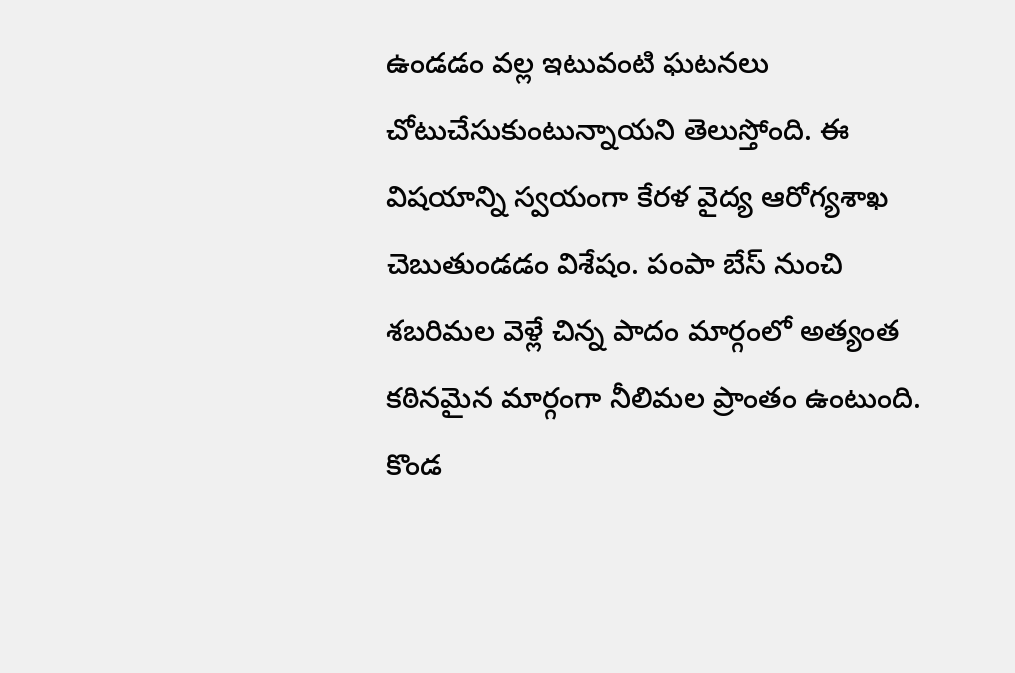ఉండడం వల్ల ఇటువంటి ఘటనలు చోటుచేసుకుంటున్నాయని తెలుస్తోంది. ఈ విషయాన్ని స్వయంగా కేరళ వైద్య ఆరోగ్యశాఖ చెబుతుండడం విశేషం. పంపా బేస్ నుంచి శబరిమల వెళ్లే చిన్న పాదం మార్గంలో అత్యంత కఠినమైన మార్గంగా నీలిమల ప్రాంతం ఉంటుంది. కొండ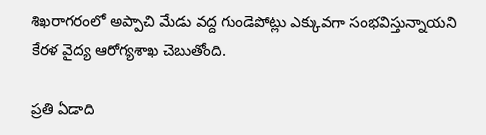శిఖరాగరంలో అప్పాచి మేడు వద్ద గుండెపోట్లు ఎక్కువగా సంభవిస్తున్నాయని కేరళ వైద్య ఆరోగ్యశాఖ చెబుతోంది.

ప్రతి ఏడాది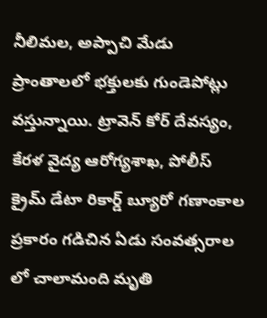నీలిమల, అప్పాచి మేడు ప్రాంతాలలో భక్తులకు గుండెపోట్లు వస్తున్నాయి. ట్రావెన్ కోర్ దేవస్యం, కేరళ వైద్య ఆరోగ్యశాఖ, పోలీస్ క్రైమ్ డేటా రికార్డ్ బ్యూరో గణాంకాల ప్రకారం గడిచిన ఏడు సంవత్సరాల లో చాలామంది మృతి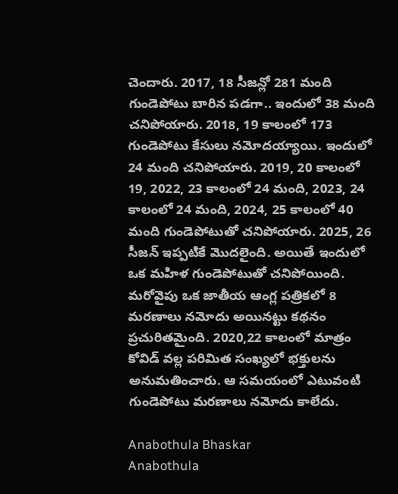చెందారు. 2017, 18 సీజన్లో 281 మంది గుండెపోటు బారిన పడగా.. ఇందులో 38 మంది చనిపోయారు. 2018, 19 కాలంలో 173 గుండెపోటు కేసులు నమోదయ్యాయి. ఇందులో 24 మంది చనిపోయారు. 2019, 20 కాలంలో 19, 2022, 23 కాలంలో 24 మంది, 2023, 24 కాలంలో 24 మంది, 2024, 25 కాలంలో 40 మంది గుండెపోటుతో చనిపోయారు. 2025, 26 సీజన్ ఇప్పటికే మొదలైంది. అయితే ఇందులో ఒక మహిళ గుండెపోటుతో చనిపోయింది. మరోవైపు ఒక జాతీయ ఆంగ్ల పత్రికలో 8 మరణాలు నమోదు అయినట్టు కథనం ప్రచురితమైంది. 2020,22 కాలంలో మాత్రం కోవిడ్ వల్ల పరిమిత సంఖ్యలో భక్తులను అనుమతించారు. ఆ సమయంలో ఎటువంటి గుండెపోటు మరణాలు నమోదు కాలేదు.

Anabothula Bhaskar
Anabothula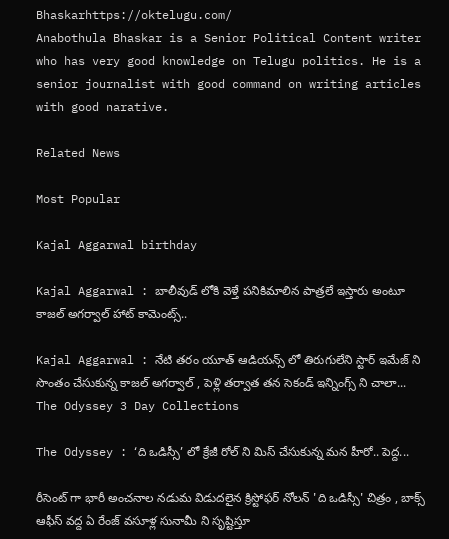Bhaskarhttps://oktelugu.com/
Anabothula Bhaskar is a Senior Political Content writer who has very good knowledge on Telugu politics. He is a senior journalist with good command on writing articles with good narative.

Related News

Most Popular

Kajal Aggarwal birthday

Kajal Aggarwal : బాలీవుడ్ లోకి వెళ్తే పనికిమాలిన పాత్రలే ఇస్తారు అంటూ కాజల్ అగర్వాల్ హాట్ కామెంట్స్..

Kajal Aggarwal : నేటి తరం యూత్ ఆడియన్స్ లో తిరుగులేని స్టార్ ఇమేజ్ ని సొంతం చేసుకున్న కాజల్ అగర్వాల్ , పెళ్లి తర్వాత తన సెకండ్ ఇన్నింగ్స్ ని చాలా...
The Odyssey 3 Day Collections

The Odyssey : ‘ది ఒడిస్సీ’ లో క్రేజీ రోల్ ని మిస్ చేసుకున్న మన హీరో.. పెద్ద...

రీసెంట్ గా భారీ అంచనాల నడుమ విడుదలైన క్రిస్టోఫర్ నోలన్ 'ది ఒడిస్సీ' చిత్రం , బాక్స్ ఆఫీస్ వద్ద ఏ రేంజ్ వసూళ్ల సునామీ ని సృష్టిస్తూ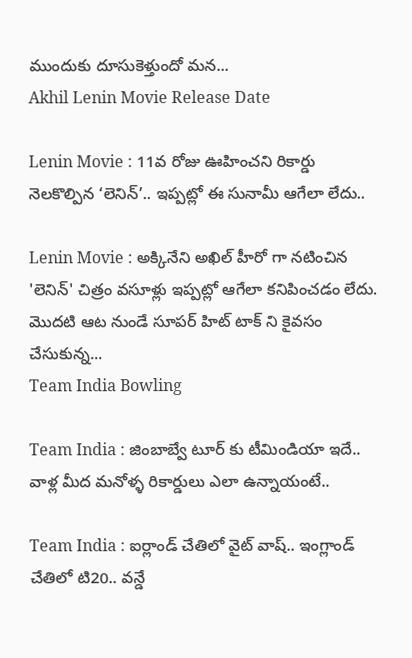ముందుకు దూసుకెళ్తుందో మన...
Akhil Lenin Movie Release Date

Lenin Movie : 11వ రోజు ఊహించని రికార్డు నెలకొల్పిన ‘లెనిన్’.. ఇప్పట్లో ఈ సునామీ ఆగేలా లేదు..

Lenin Movie : అక్కినేని అఖిల్ హీరో గా నటించిన 'లెనిన్' చిత్రం వసూళ్లు ఇప్పట్లో ఆగేలా కనిపించడం లేదు. మొదటి ఆట నుండే సూపర్ హిట్ టాక్ ని కైవసం చేసుకున్న...
Team India Bowling

Team India : జింబాబ్వే టూర్ కు టీమిండియా ఇదే.. వాళ్ల మీద మనోళ్ళ రికార్డులు ఎలా ఉన్నాయంటే..

Team India : ఐర్లాండ్ చేతిలో వైట్ వాష్.. ఇంగ్లాండ్ చేతిలో టి20.. వన్డే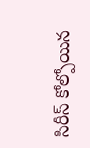సిరీస్ కోల్పోయిన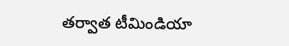తర్వాత టీమిండియా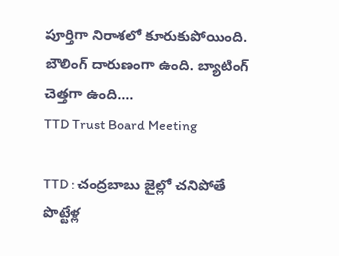పూర్తిగా నిరాశలో కూరుకుపోయింది. బౌలింగ్ దారుణంగా ఉంది. బ్యాటింగ్ చెత్తగా ఉంది....
TTD Trust Board Meeting

TTD : చంద్రబాబు జైల్లో చనిపోతే పొట్టేళ్ల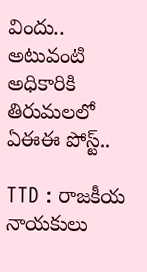విందు.. అటువంటి అధికారికి తిరుమలలో ఏఈఈ పోస్ట్..

TTD : రాజకీయ నాయకులు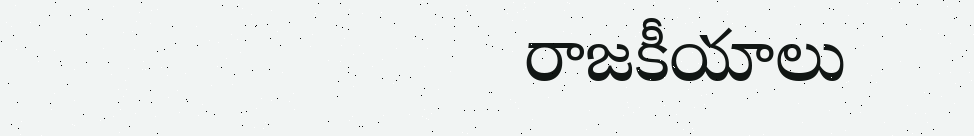రాజకీయాలు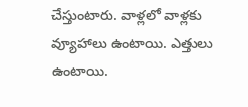చేస్తుంటారు. వాళ్లలో వాళ్లకు వ్యూహాలు ఉంటాయి. ఎత్తులు ఉంటాయి.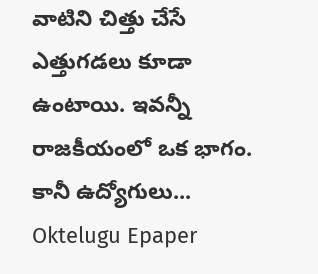వాటిని చిత్తు చేసే ఎత్తుగడలు కూడా ఉంటాయి. ఇవన్నీ రాజకీయంలో ఒక భాగం. కానీ ఉద్యోగులు...
Oktelugu Epaper